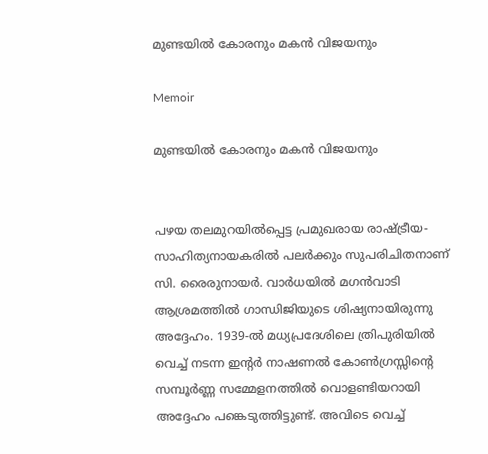മുണ്ടയിൽ കോരനും മകൻ വിജയനും

Memoir

മുണ്ടയിൽ കോരനും മകൻ വിജയനും


പഴയ തലമുറയിൽപ്പെട്ട പ്രമുഖരായ രാഷ്ട്രീയ-സാഹിത്യനായകരിൽ പലർക്കും സുപരിചിതനാണ് സി. രൈരുനായർ. വാർധയിൽ മഗൻവാടി ആശ്രമത്തിൽ ഗാന്ധിജിയുടെ ശിഷ്യനായിരുന്നു അദ്ദേഹം. 1939-ൽ മധ്യപ്രദേശിലെ ത്രിപുരിയിൽ വെച്ച് നടന്ന ഇന്റർ നാഷണൽ കോൺഗ്രസ്സിന്റെ സമ്പൂർണ്ണ സമ്മേളനത്തിൽ വൊളണ്ടിയറായി അദ്ദേഹം പങ്കെടുത്തിട്ടുണ്ട്. അവിടെ വെച്ച്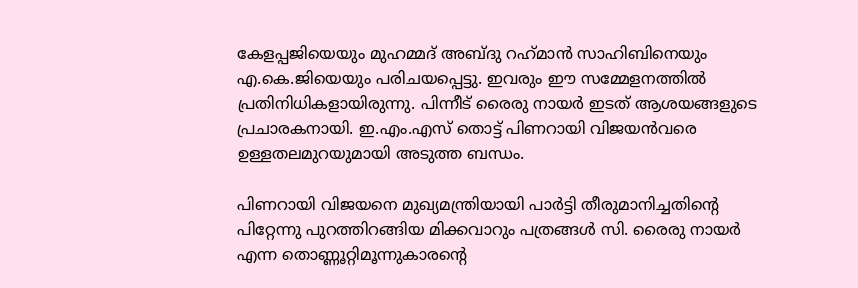കേളപ്പജിയെയും മുഹമ്മദ് അബ്ദു റഹ്‌മാൻ സാഹിബിനെയും എ.കെ.ജിയെയും പരിചയപ്പെട്ടു. ഇവരും ഈ സമ്മേളനത്തിൽ പ്രതിനിധികളായിരുന്നു. പിന്നീട് രൈരു നായർ ഇടത് ആശയങ്ങളുടെ പ്രചാരകനായി. ഇ.എം.എസ് തൊട്ട് പിണറായി വിജയൻവരെ ഉള്ളതലമുറയുമായി അടുത്ത ബന്ധം.

പിണറായി വിജയനെ മുഖ്യമന്ത്രിയായി പാർട്ടി തീരുമാനിച്ചതിന്റെ പിറ്റേന്നു പുറത്തിറങ്ങിയ മിക്കവാറും പത്രങ്ങൾ സി. രൈരു നായർ എന്ന തൊണ്ണൂറ്റിമൂന്നുകാരന്റെ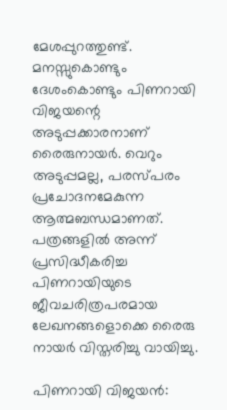മേശപ്പുറത്തുണ്ട്. മനസ്സുകൊണ്ടും ദേശംകൊണ്ടും പിണറായി വിജയന്റെ അടുപ്പക്കാരനാണ് രൈരുനായർ. വെറും അടുപ്പമല്ല, പരസ്പരം പ്രചോദനമേകുന്ന ആത്മബന്ധമാണത്. പത്രങ്ങളിൽ അന്ന് പ്രസിദ്ധീകരിച്ച പിണറായിയുടെ ജീവചരിത്രപരമായ ലേഖനങ്ങളൊക്കെ രൈരു നായർ വിസ്തരിച്ചു വായിച്ചു.

പിണറായി വിജയൻ: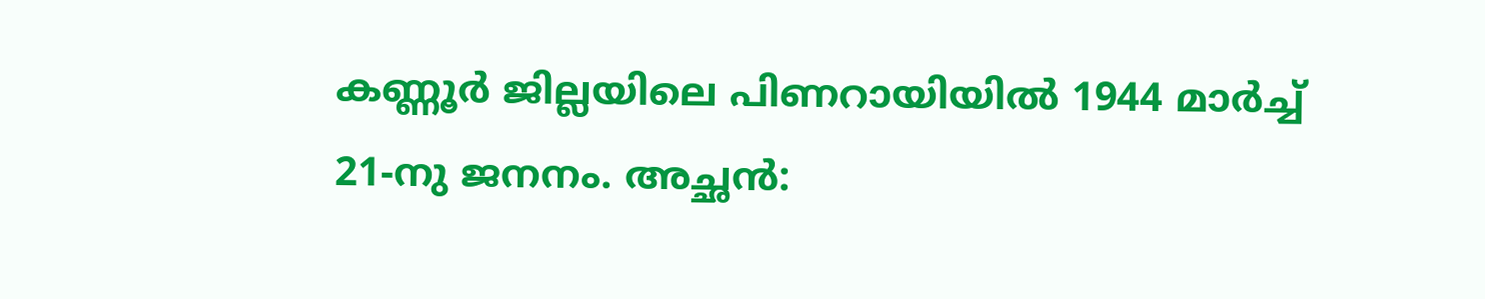കണ്ണൂർ ജില്ലയിലെ പിണറായിയിൽ 1944 മാർച്ച് 21-നു ജനനം. അച്ഛൻ: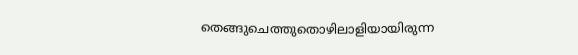തെങ്ങുചെത്തുതൊഴിലാളിയായിരുന്ന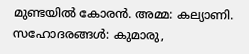മുണ്ടയിൽ കോരൻ. അമ്മ: കല്യാണി. സഹോദരങ്ങൾ: കുമാരു,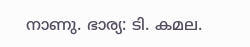നാണു. ഭാര്യ: ടി. കമല.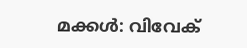മക്കൾ: വിവേക്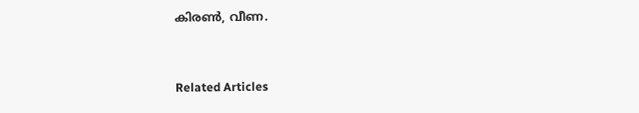കിരൺ, വീണ.


Related Articles